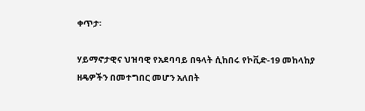ቀጥታ፡

ሃይማኖታዊና ህዝባዊ የአደባባይ በዓላት ሲከበሩ የኮቪድ-19 መከላከያ ዘዴዎችን በመተግበር መሆን አለበት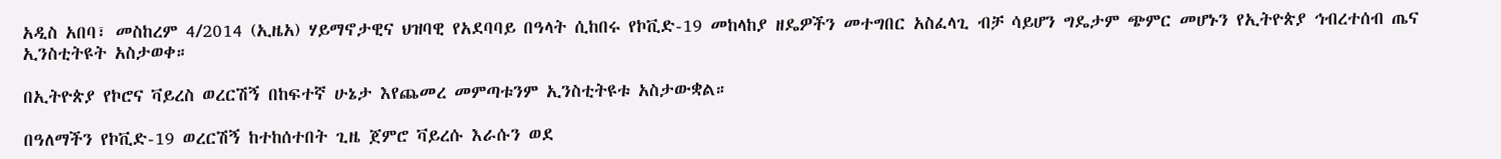አዲስ አበባ፣ መስከረም 4/2014 (ኢዜአ) ሃይማኖታዊና ህዝባዊ የአደባባይ በዓላት ሲከበሩ የኮቪድ-19 መከላከያ ዘዴዎችን መተግበር አስፈላጊ ብቻ ሳይሆን ግዴታም ጭምር መሆኑን የኢትዮጵያ ኅብረተሰብ ጤና ኢንስቲትዩት አስታወቀ።

በኢትዮጵያ የኮሮና ቫይረስ ወረርሽኝ በከፍተኛ ሁኔታ እየጨመረ መምጣቱንም ኢንስቲትዩቱ አስታውቋል።

በዓለማችን የኮቪድ-19 ወረርሽኝ ከተከሰተበት ጊዜ ጀምሮ ቫይረሱ እራሱን ወደ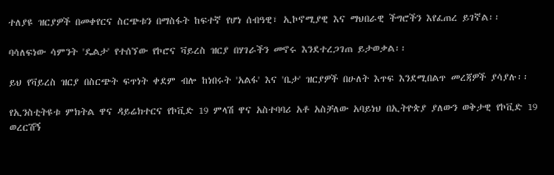ተለያዩ ዝርያዎች በመቀየርና ስርጭቱን በማስፋት ከፍተኛ የሆነ ሰብዓዊ፣ ኢኮኖሚያዊ እና ማህበራዊ ችግሮችን እየፈጠረ ይገኛል፡፡

ባሳለፍነው ሳምንት 'ዴልታ' የተሰኘው የኮሮና ቫይረስ ዝርያ በሃገራችን መኖሩ እንደተረጋገጠ ይታወቃል፡፡

ይህ የቫይረስ ዝርያ በስርጭት ፍጥነት ቀደም ብሎ ከነበሩት 'አልፋ' እና 'ቤታ' ዝርያዎች በሁለት እጥፍ እንደሚበልጥ መረጃዎች ያሳያሉ፡፡

የኢንስቲትዩቱ ምክትል ዋና ዳይሬክተርና የኮቪድ 19 ምላሽ ዋና አስተባባሪ አቶ አስቻለው አባይነህ በኢትዮጵያ ያለውን ወቅታዊ የኮቪድ 19 ወረርሽኝ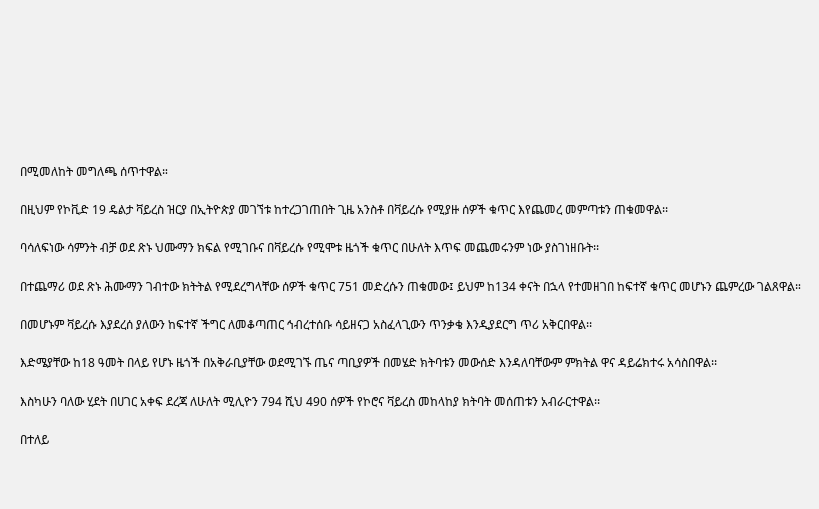በሚመለከት መግለጫ ሰጥተዋል።

በዚህም የኮቪድ 19 ዴልታ ቫይረስ ዝርያ በኢትዮጵያ መገኘቱ ከተረጋገጠበት ጊዜ አንስቶ በቫይረሱ የሚያዙ ሰዎች ቁጥር እየጨመረ መምጣቱን ጠቁመዋል፡፡

ባሳለፍነው ሳምንት ብቻ ወደ ጽኑ ህሙማን ክፍል የሚገቡና በቫይረሱ የሚሞቱ ዜጎች ቁጥር በሁለት እጥፍ መጨመሩንም ነው ያስገነዘቡት፡፡

በተጨማሪ ወደ ጽኑ ሕሙማን ገብተው ክትትል የሚደረግላቸው ሰዎች ቁጥር 751 መድረሱን ጠቁመው፤ ይህም ከ134 ቀናት በኋላ የተመዘገበ ከፍተኛ ቁጥር መሆኑን ጨምረው ገልጸዋል።

በመሆኑም ቫይረሱ እያደረሰ ያለውን ከፍተኛ ችግር ለመቆጣጠር ኅብረተሰቡ ሳይዘናጋ አስፈላጊውን ጥንቃቄ እንዲያደርግ ጥሪ አቅርበዋል፡፡

እድሜያቸው ከ18 ዓመት በላይ የሆኑ ዜጎች በአቅራቢያቸው ወደሚገኙ ጤና ጣቢያዎች በመሄድ ክትባቱን መውሰድ እንዳለባቸውም ምክትል ዋና ዳይሬክተሩ አሳስበዋል፡፡

እስካሁን ባለው ሂደት በሀገር አቀፍ ደረጃ ለሁለት ሚሊዮን 794 ሺህ 490 ሰዎች የኮሮና ቫይረስ መከላከያ ክትባት መሰጠቱን አብራርተዋል፡፡

በተለይ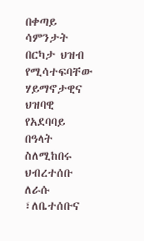በቀጣይ ሳምንታት በርካታ ህዝብ የሚሳተፍባቸው ሃይማኖታዊና ህዝባዊ የአደባባይ በዓላት ስለሚከበሩ ህብረተሰቡ ለራሱ ፣ለቤተሰቡና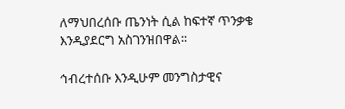ለማህበረሰቡ ጤንነት ሲል ከፍተኛ ጥንቃቄ እንዲያደርግ አስገንዝበዋል፡፡

ኅብረተሰቡ እንዲሁም መንግስታዊና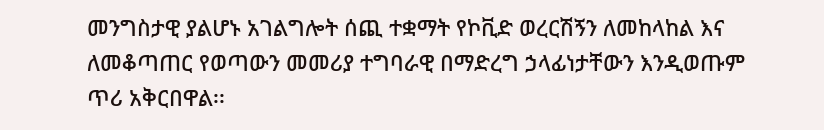መንግስታዊ ያልሆኑ አገልግሎት ሰጪ ተቋማት የኮቪድ ወረርሽኝን ለመከላከል እና ለመቆጣጠር የወጣውን መመሪያ ተግባራዊ በማድረግ ኃላፊነታቸውን እንዲወጡም ጥሪ አቅርበዋል፡፡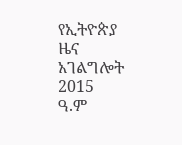የኢትዮጵያ ዜና አገልግሎት
2015
ዓ.ም